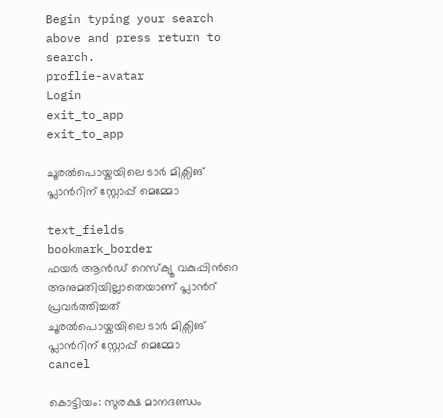Begin typing your search above and press return to search.
proflie-avatar
Login
exit_to_app
exit_to_app

ചൂരല്‍പൊയ്കയിലെ ടാർ മിക്സിങ് പ്ലാന്‍റിന് സ്റ്റോപ്പ് മെമ്മോ

text_fields
bookmark_border
ഫയർ ആൻഡ് റെസ്ക്യൂ വകുപ്പിന്‍റെ അനുമതിയില്ലാതെയാണ് പ്ലാന്‍റ് പ്രവർത്തിച്ചത്
ചൂരല്‍പൊയ്കയിലെ ടാർ മിക്സിങ് പ്ലാന്‍റിന് സ്റ്റോപ്പ് മെമ്മോ
cancel

കൊട്ടിയം: സുരക്ഷ മാനദണ്ഡം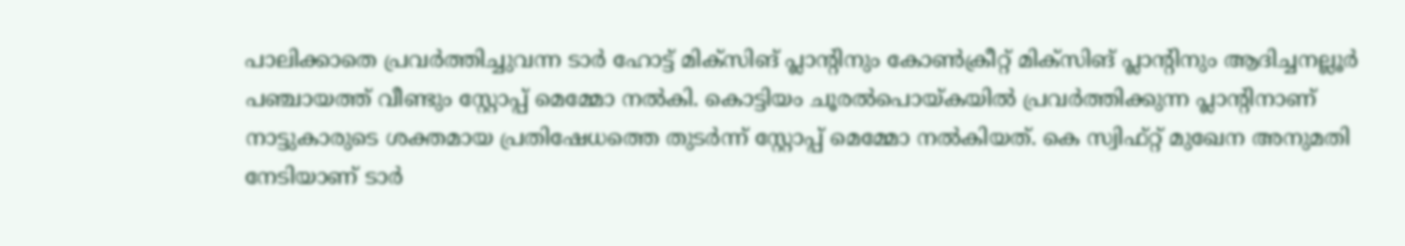പാലിക്കാതെ പ്രവർത്തിച്ചുവന്ന ടാർ ഹോട്ട് മിക്സിങ് പ്ലാന്‍റിനും കോണ്‍ക്രീറ്റ് മിക്സിങ് പ്ലാന്‍റിനും ആദിച്ചനല്ലൂര്‍ പഞ്ചായത്ത് വീണ്ടും സ്റ്റോപ്പ് മെമ്മോ നൽകി. കൊട്ടിയം ചൂരൽപൊയ്കയിൽ പ്രവർത്തിക്കുന്ന പ്ലാന്‍റിനാണ് നാട്ടുകാരുടെ ശക്തമായ പ്രതിഷേധത്തെ തുടർന്ന് സ്റ്റോപ്പ് മെമ്മോ നൽകിയത്. കെ സ്വിഫ്റ്റ് മുഖേന അനുമതി നേടിയാണ് ടാർ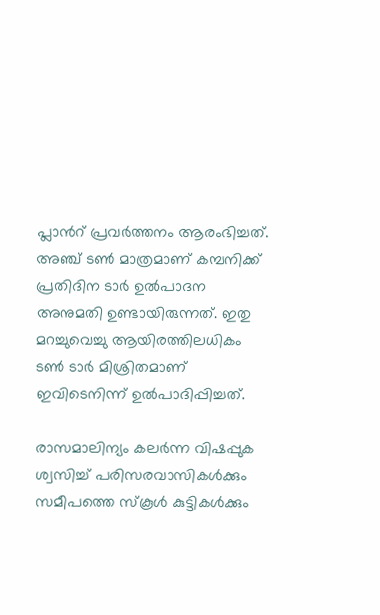പ്ലാന്‍റ് പ്രവർത്തനം ആരംഭിച്ചത്. അഞ്ച് ടൺ മാത്രമാണ് കമ്പനിക്ക് പ്രതിദിന ടാർ ഉൽപാദന അനുമതി ഉണ്ടായിരുന്നത്. ഇതു മറച്ചുവെച്ചു ആയിരത്തിലധികം ടൺ ടാർ മിശ്രിതമാണ് ഇവിടെനിന്ന് ഉൽപാദിപ്പിച്ചത്.

രാസമാലിന്യം കലർന്ന വിഷപ്പുക ശ്വസിച്ച് പരിസരവാസികൾക്കും സമീപത്തെ സ്കൂൾ കുട്ടികൾക്കും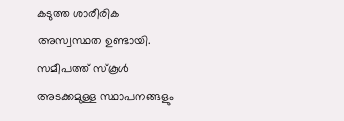കടുത്ത ശാരീരിക അസ്വസ്ഥത ഉണ്ടായി. സമീപത്ത് സ്കൂൾ അടക്കമുള്ള സ്ഥാപനങ്ങളും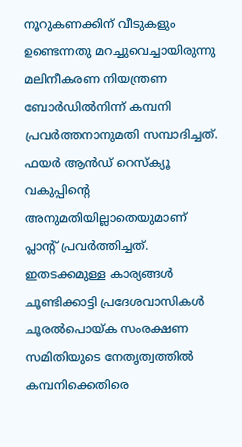നൂറുകണക്കിന് വീടുകളും ഉണ്ടെന്നതു മറച്ചുവെച്ചായിരുന്നു മലിനീകരണ നിയന്ത്രണ ബോര്‍ഡില്‍നിന്ന് കമ്പനി പ്രവര്‍ത്തനാനുമതി സമ്പാദിച്ചത്. ഫയർ ആൻഡ് റെസ്ക്യൂ വകുപ്പിന്‍റെ അനുമതിയില്ലാതെയുമാണ് പ്ലാന്‍റ് പ്രവർത്തിച്ചത്. ഇതടക്കമുള്ള കാര്യങ്ങൾ ചൂണ്ടിക്കാട്ടി പ്രദേശവാസികൾ ചൂരൽപൊയ്ക സംരക്ഷണ സമിതിയുടെ നേതൃത്വത്തിൽ കമ്പനിക്കെതിരെ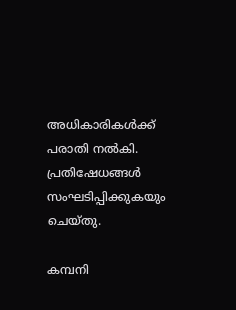അധികാരികൾക്ക് പരാതി നൽകി. പ്രതിഷേധങ്ങൾ സംഘടിപ്പിക്കുകയും ചെയ്തു.

കമ്പനി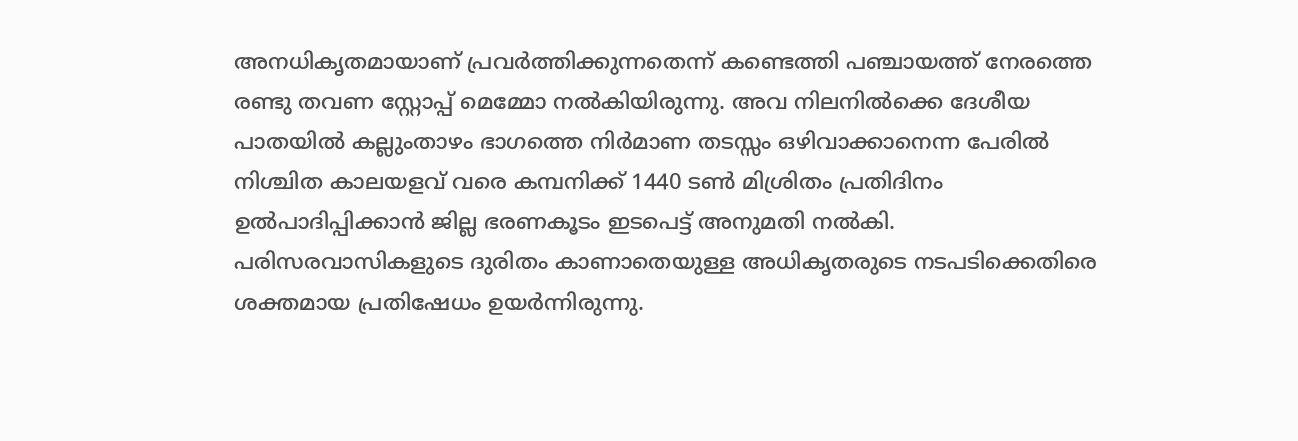അനധികൃതമായാണ് പ്രവർത്തിക്കുന്നതെന്ന് കണ്ടെത്തി പഞ്ചായത്ത് നേരത്തെ രണ്ടു തവണ സ്റ്റോപ്പ് മെമ്മോ നൽകിയിരുന്നു. അവ നിലനിൽക്കെ ദേശീയ പാതയിൽ കല്ലുംതാഴം ഭാഗത്തെ നിർമാണ തടസ്സം ഒഴിവാക്കാനെന്ന പേരിൽ നിശ്ചിത കാലയളവ് വരെ കമ്പനിക്ക് 1440 ടൺ മിശ്രിതം പ്രതിദിനം ഉൽപാദിപ്പിക്കാൻ ജില്ല ഭരണകൂടം ഇടപെട്ട് അനുമതി നൽകി. പരിസരവാസികളുടെ ദുരിതം കാണാതെയുള്ള അധികൃതരുടെ നടപടിക്കെതിരെ ശക്തമായ പ്രതിഷേധം ഉയർന്നിരുന്നു.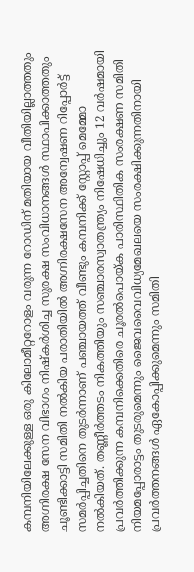കമ്പനിയിലേക്കുള്ള ഒരു കിലോമീറ്ററോളം വരുന്ന റോഡിന് മതിയായ വീതിയില്ലാത്തതും അഗ്നിരക്ഷ സേന വിഭാഗം നിഷ്കർശിച്ച സുരക്ഷ സംവിധാനങ്ങൾ സ്ഥാപിക്കാത്തതും ചൂണ്ടിക്കാട്ടി സമിതി നല്‍കിയ പരാതിയില്‍ അഗ്നിരക്ഷസേന അന്വേഷണ റിപ്പോർട്ട് സമർപ്പിച്ചതിനെ തുടർന്നാണ് പഞ്ചായത്ത് വീണ്ടും കമ്പനിക്ക് സ്റ്റോപ്പ് മെമ്മോ നൽകിയത്. തണ്ണീര്‍ത്തടം നികത്തിയും സഞ്ചാരസ്വാതന്ത്ര്യം നിഷേധിച്ചും 12 വര്‍‍ഷമായി പ്രവര്‍ത്തിക്കുന്ന കമ്പനിക്കെതിരെ ചൂരല്‍പൊയ്ക പാരിസ്ഥിതിക സംരക്ഷണ സമിതി നിയമപ്പോരാട്ടം തുടരുമെന്നും ജൈവവൈവിധ്യമേഖലയെ സംരക്ഷിക്കുന്നതിനായി പ്രവര്‍ത്തനങ്ങള്‍ ഏകോപ്പിക്കുമെന്നും സമിതി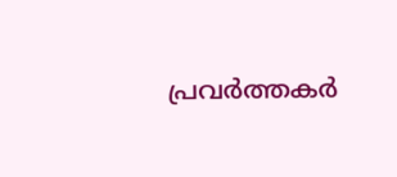പ്രവര്‍ത്തകര്‍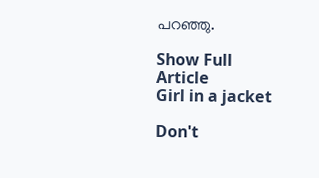പറഞ്ഞു.

Show Full Article
Girl in a jacket

Don't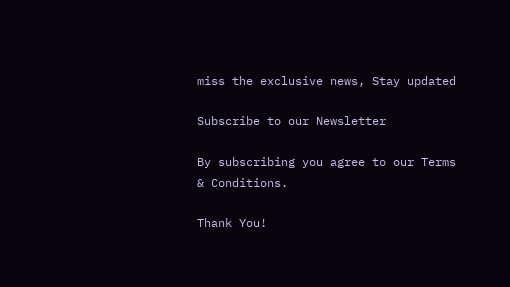miss the exclusive news, Stay updated

Subscribe to our Newsletter

By subscribing you agree to our Terms & Conditions.

Thank You!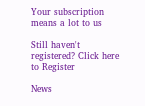Your subscription means a lot to us

Still haven't registered? Click here to Register

News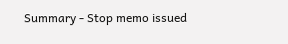Summary - Stop memo issued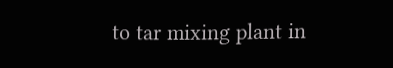to tar mixing plant in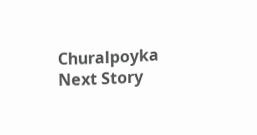Churalpoyka
Next Story